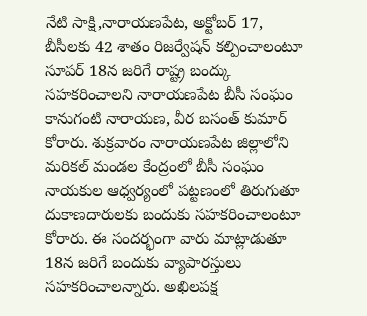నేటి సాక్షి,నారాయణపేట, అక్టోబర్ 17, బీసీలకు 42 శాతం రిజర్వేషన్ కల్పించాలంటూ సూపర్ 18న జరిగే రాష్ట్ర బంద్కు సహకరించాలని నారాయణపేట బీసీ సంఘం కానుగంటి నారాయణ, వీర బసంత్ కుమార్ కోరారు. శుక్రవారం నారాయణపేట జిల్లాలోని మరికల్ మండల కేంద్రంలో బీసీ సంఘం నాయకుల ఆధ్వర్యంలో పట్టణంలో తిరుగుతూ దుకాణదారులకు బందుకు సహకరించాలంటూ కోరారు. ఈ సందర్భంగా వారు మాట్లాడుతూ 18న జరిగే బందుకు వ్యాపారస్తులు సహకరించాలన్నారు. అఖిలపక్ష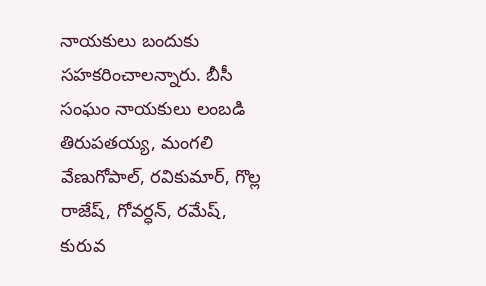నాయకులు బందుకు సహకరించాలన్నారు. బీసీ సంఘం నాయకులు లంబడి తిరుపతయ్య, మంగలి వేణుగోపాల్, రవికుమార్, గొల్ల రాజేష్, గోవర్ధన్, రమేష్, కురువ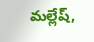మల్లేష్,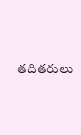తదితరులు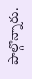పాల్గొన్నారు.